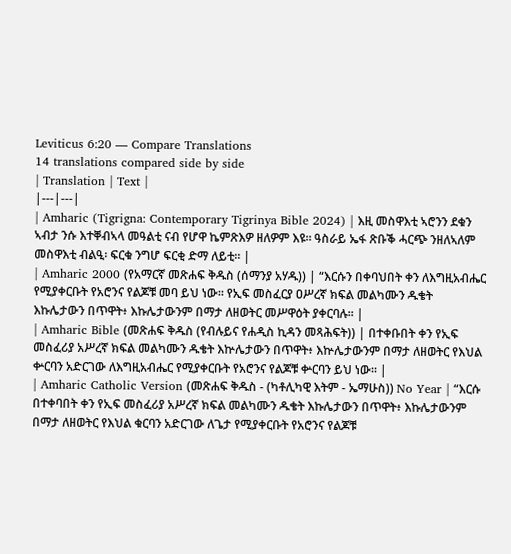Leviticus 6:20 — Compare Translations
14 translations compared side by side
| Translation | Text |
|---|---|
| Amharic (Tigrigna: Contemporary Tigrinya Bible 2024) | እዚ መስዋእቲ ኣሮንን ደቁን ኣብታ ንሱ እተቐብኣላ መዓልቲ ናብ የሆዋ ኬምጽእዎ ዘለዎም እዩ። ዓስራይ ኤፋ ጽቡቕ ሓርጭ ንዘለኣለም መስዋእቲ ብልዒ፡ ፍርቁ ንግሆ ፍርቂ ድማ ለይቲ። |
| Amharic 2000 (የአማርኛ መጽሐፍ ቅዱስ (ሰማንያ አሃዱ)) | “እርሱን በቀባህበት ቀን ለእግዚአብሔር የሚያቀርቡት የአሮንና የልጆቹ መባ ይህ ነው። የኢፍ መስፈርያ ዐሥረኛ ክፍል መልካሙን ዱቄት እኩሌታውን በጥዋት፥ እኩሌታውንም በማታ ለዘወትር መሥዋዕት ያቀርባሉ። |
| Amharic Bible (መጽሐፍ ቅዱስ (የብሉይና የሐዲስ ኪዳን መጻሕፍት)) | በተቀቡበት ቀን የኢፍ መስፈሪያ አሥረኛ ክፍል መልካሙን ዱቄት እኵሌታውን በጥዋት፥ እኵሌታውንም በማታ ለዘወትር የእህል ቍርባን አድርገው ለእግዚአብሔር የሚያቀርቡት የአሮንና የልጆቹ ቍርባን ይህ ነው። |
| Amharic Catholic Version (መጽሐፍ ቅዱስ - (ካቶሊካዊ እትም - ኤማሁስ)) No Year | “እርሱ በተቀባበት ቀን የኢፍ መስፈሪያ አሥረኛ ክፍል መልካሙን ዱቄት እኩሌታውን በጥዋት፥ እኩሌታውንም በማታ ለዘወትር የእህል ቁርባን አድርገው ለጌታ የሚያቀርቡት የአሮንና የልጆቹ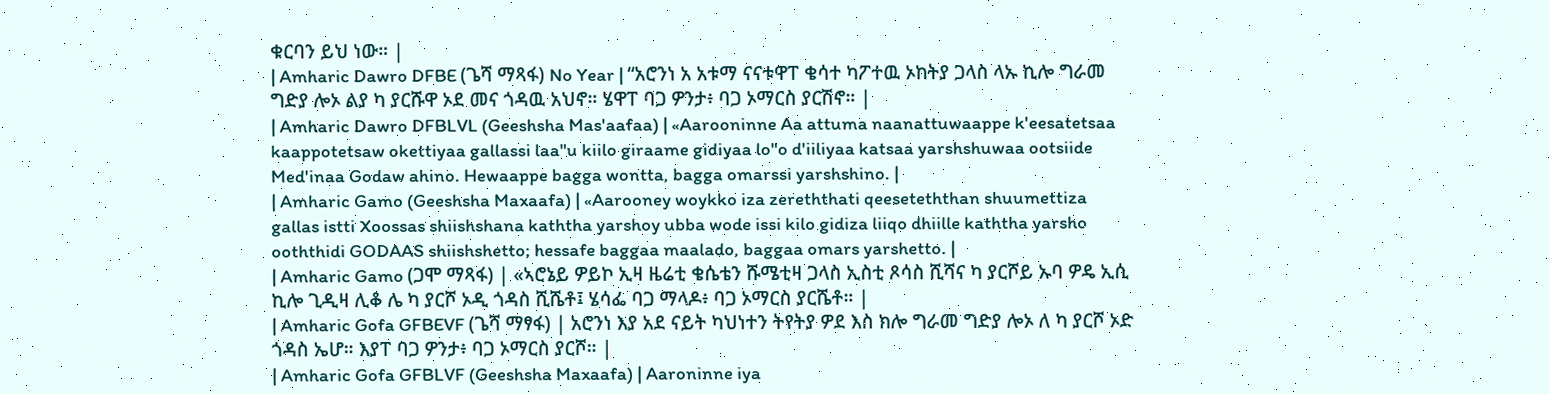ቁርባን ይህ ነው። |
| Amharic Dawro DFBE (ጌሻ ማጻፋ) No Year | “አሮንነ አ አቱማ ናናቱዋፐ ቄሳተ ካፖተዉ ኦከትያ ጋላስ ላኡ ኪሎ ግራመ ግድያ ሎኦ ልያ ካ ያርሹዋ ኦደ መና ጎዳዉ አህኖ። ሄዋፐ ባጋ ዎንታ፥ ባጋ ኦማርስ ያርሽኖ። |
| Amharic Dawro DFBLVL (Geeshsha Mas'aafaa) | «Aarooninne Aa attuma naanattuwaappe k'eesatetsaa kaappotetsaw okettiyaa gallassi laa"u kiilo giraame gidiyaa lo"o d'iiliyaa katsaa yarshshuwaa ootsiide Med'inaa Godaw ahino. Hewaappe bagga wontta, bagga omarssi yarshshino. |
| Amharic Gamo (Geeshsha Maxaafa) | «Aarooney woykko iza zereththati qeeseteththan shuumettiza gallas istti Xoossas shiishshana kaththa yarshoy ubba wode issi kilo gidiza liiqo dhiille kaththa yarsho ooththidi GODAAS shiishshetto; hessafe baggaa maalado, baggaa omars yarshetto. |
| Amharic Gamo (ጋሞ ማጻፋ) | «ኣሮኔይ ዎይኮ ኢዛ ዜሬቲ ቄሴቴን ሹሜቲዛ ጋላስ ኢስቲ ጾሳስ ሺሻና ካ ያርሾይ ኡባ ዎዴ ኢሲ ኪሎ ጊዲዛ ሊቆ ሌ ካ ያርሾ ኦዲ ጎዳስ ሺሼቶ፤ ሄሳፌ ባጋ ማላዶ፥ ባጋ ኦማርስ ያርሼቶ። |
| Amharic Gofa GFBEVF (ጌሻ ማፃፋ) | አሮንነ እያ አደ ናይት ካህነተን ትየትያ ዎደ እስ ክሎ ግራመ ግድያ ሎኦ ለ ካ ያርሾ ኦድ ጎዳስ ኤሆ። እያፐ ባጋ ዎንታ፥ ባጋ ኦማርስ ያርሾ። |
| Amharic Gofa GFBLVF (Geeshsha Maxaafa) | Aaroninne iya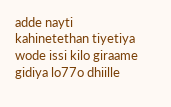adde nayti kahinetethan tiyetiya wode issi kilo giraame gidiya lo77o dhiille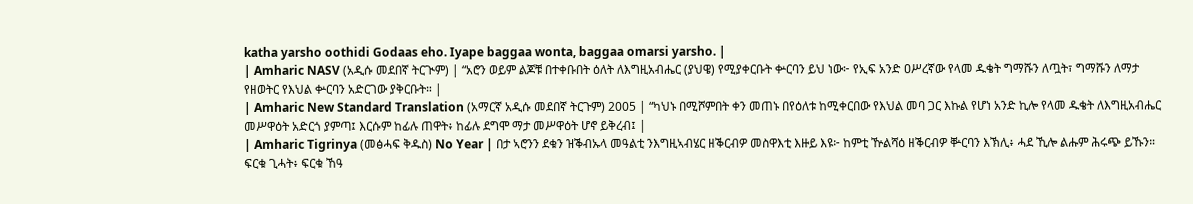katha yarsho oothidi Godaas eho. Iyape baggaa wonta, baggaa omarsi yarsho. |
| Amharic NASV (አዲሱ መደበኛ ትርጒም) | “አሮን ወይም ልጆቹ በተቀቡበት ዕለት ለእግዚአብሔር (ያህዌ) የሚያቀርቡት ቍርባን ይህ ነው፦ የኢፍ አንድ ዐሥረኛው የላመ ዱቄት ግማሹን ለጧት፣ ግማሹን ለማታ የዘወትር የእህል ቍርባን አድርገው ያቅርቡት። |
| Amharic New Standard Translation (አማርኛ አዲሱ መደበኛ ትርጉም) 2005 | “ካህኑ በሚሾምበት ቀን መጠኑ በየዕለቱ ከሚቀርበው የእህል መባ ጋር እኩል የሆነ አንድ ኪሎ የላመ ዱቄት ለእግዚአብሔር መሥዋዕት አድርጎ ያምጣ፤ እርሱም ከፊሉ ጠዋት፥ ከፊሉ ደግሞ ማታ መሥዋዕት ሆኖ ይቅረብ፤ |
| Amharic Tigrinya (መፅሓፍ ቅዱስ) No Year | በታ ኣሮንን ደቁን ዝቕብኡላ መዓልቲ ንእግዚኣብሄር ዘቕርብዎ መስዋእቲ እዙይ እዩ፦ ከምቲ ዅልሻዕ ዘቕርብዎ ቝርባን እኽሊ፥ ሓደ ኺሎ ልሑም ሕሩጭ ይኹን። ፍርቁ ጊሓት፥ ፍርቁ ኸዓ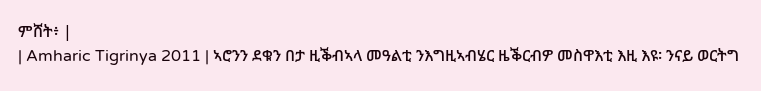ምሸት፥ |
| Amharic Tigrinya 2011 | ኣሮንን ደቁን በታ ዚቕብኣላ መዓልቲ ንእግዚኣብሄር ዜቕርብዎ መስዋእቲ እዚ እዩ፡ ንናይ ወርትግ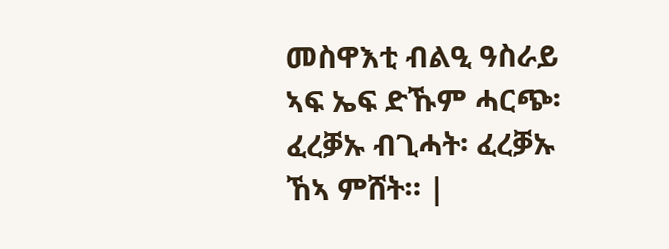መስዋእቲ ብልዒ ዓስራይ ኣፍ ኤፍ ድኹም ሓርጭ፡ ፈረቓኡ ብጊሓት፡ ፈረቓኡ ኸኣ ምሸት። |